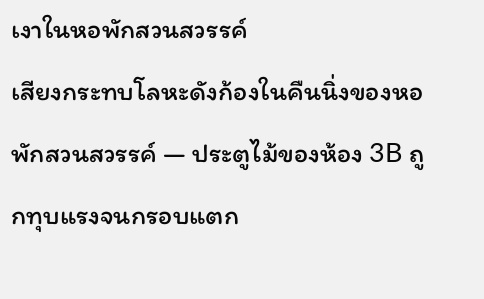เงาในหอพักสวนสวรรค์
เสียงกระทบโลหะดังก้องในคืนนิ่งของหอพักสวนสวรรค์ — ประตูไม้ของห้อง 3B ถูกทุบแรงจนกรอบแตก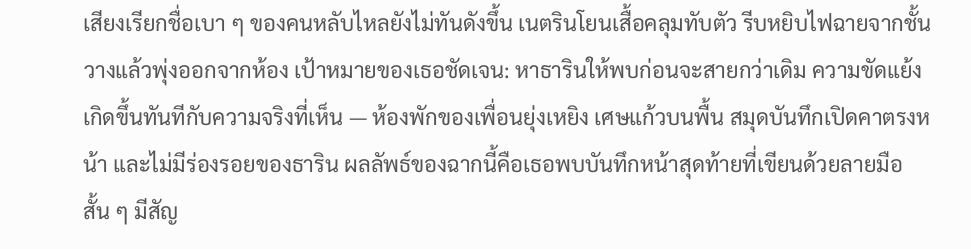เสียงเรียกชื่อเบา ๆ ของคนหลับไหลยังไม่ทันดังขึ้น เนตรินโยนเสื้อคลุมทับตัว รีบหยิบไฟฉายจากชั้นวางแล้วพุ่งออกจากห้อง เป้าหมายของเธอชัดเจน: หาธารินให้พบก่อนจะสายกว่าเดิม ความขัดแย้งเกิดขึ้นทันทีกับความจริงที่เห็น — ห้องพักของเพื่อนยุ่งเหยิง เศษแก้วบนพื้น สมุดบันทึกเปิดคาตรงหน้า และไม่มีร่องรอยของธาริน ผลลัพธ์ของฉากนี้คือเธอพบบันทึกหน้าสุดท้ายที่เขียนด้วยลายมือสั้น ๆ มีสัญ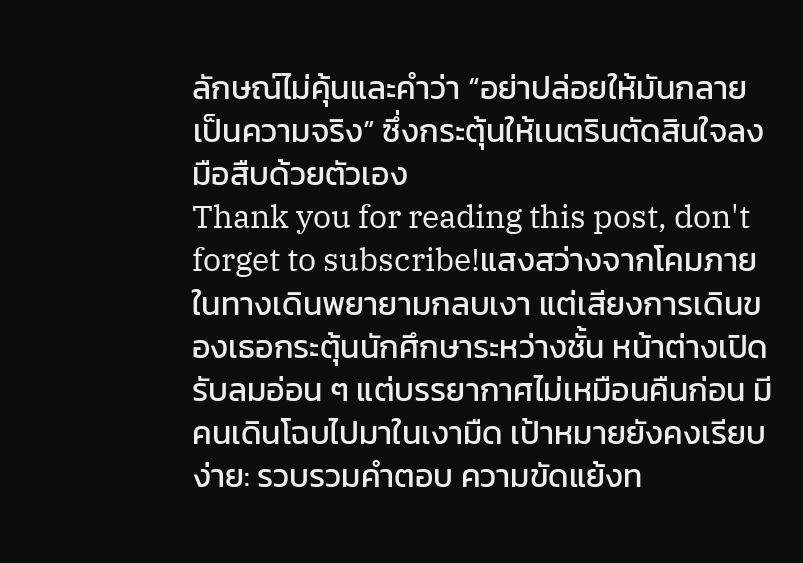ลักษณ์ไม่คุ้นและคำว่า “อย่าปล่อยให้มันกลายเป็นความจริง” ซึ่งกระตุ้นให้เนตรินตัดสินใจลงมือสืบด้วยตัวเอง
Thank you for reading this post, don't forget to subscribe!แสงสว่างจากโคมภายในทางเดินพยายามกลบเงา แต่เสียงการเดินของเธอกระตุ้นนักศึกษาระหว่างชั้น หน้าต่างเปิดรับลมอ่อน ๆ แต่บรรยากาศไม่เหมือนคืนก่อน มีคนเดินโฉบไปมาในเงามืด เป้าหมายยังคงเรียบง่าย: รวบรวมคำตอบ ความขัดแย้งท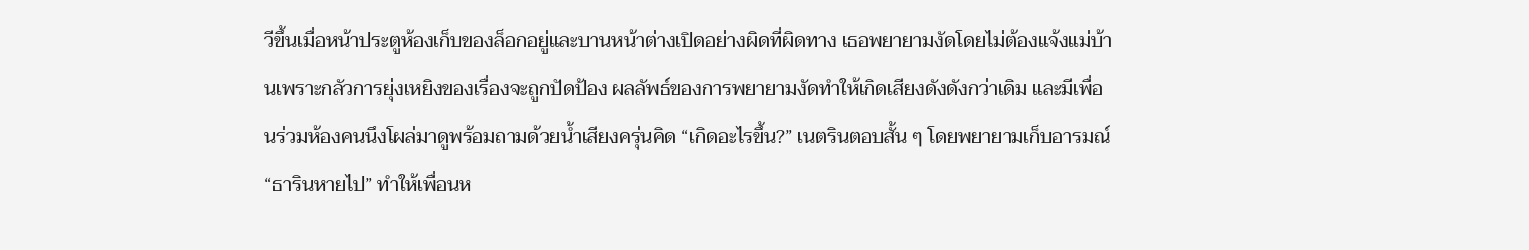วีขึ้นเมื่อหน้าประตูห้องเก็บของล็อกอยู่และบานหน้าต่างเปิดอย่างผิดที่ผิดทาง เธอพยายามงัดโดยไม่ต้องแจ้งแม่บ้านเพราะกลัวการยุ่งเหยิงของเรื่องจะถูกปัดป้อง ผลลัพธ์ของการพยายามงัดทำให้เกิดเสียงดังดังกว่าเดิม และมีเพื่อนร่วมห้องคนนึงโผล่มาดูพร้อมถามด้วยน้ำเสียงครุ่นคิด “เกิดอะไรขึ้น?” เนตรินตอบสั้น ๆ โดยพยายามเก็บอารมณ์ “ธารินหายไป” ทำให้เพื่อนห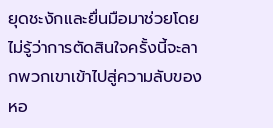ยุดชะงักและยื่นมือมาช่วยโดยไม่รู้ว่าการตัดสินใจครั้งนี้จะลากพวกเขาเข้าไปสู่ความลับของหอ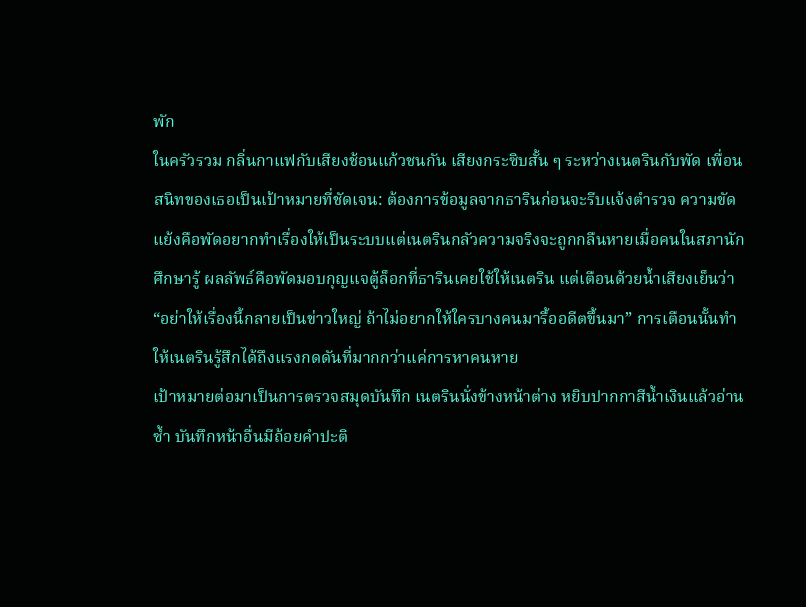พัก
ในครัวรวม กลิ่นกาแฟกับเสียงช้อนแก้วชนกัน เสียงกระซิบสั้น ๆ ระหว่างเนตรินกับพัด เพื่อนสนิทของเธอเป็นเป้าหมายที่ชัดเจน: ต้องการข้อมูลจากธารินก่อนจะรีบแจ้งตำรวจ ความขัดแย้งคือพัดอยากทำเรื่องให้เป็นระบบแต่เนตรินกลัวความจริงจะถูกกลืนหายเมื่อคนในสภานักศึกษารู้ ผลลัพธ์คือพัดมอบกุญแจตู้ล็อกที่ธารินเคยใช้ให้เนตริน แต่เตือนด้วยน้ำเสียงเย็นว่า “อย่าให้เรื่องนี้กลายเป็นข่าวใหญ่ ถ้าไม่อยากให้ใครบางคนมารื้ออดีตขึ้นมา” การเตือนนั้นทำให้เนตรินรู้สึกได้ถึงแรงกดดันที่มากกว่าแค่การหาคนหาย
เป้าหมายต่อมาเป็นการตรวจสมุดบันทึก เนตรินนั่งข้างหน้าต่าง หยิบปากกาสีน้ำเงินแล้วอ่านซ้ำ บันทึกหน้าอื่นมีถ้อยคำปะติ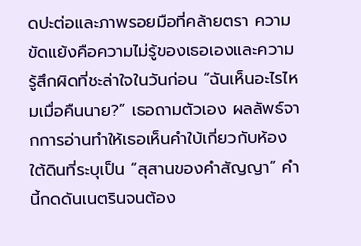ดปะต่อและภาพรอยมือที่คล้ายตรา ความขัดแย้งคือความไม่รู้ของเธอเองและความรู้สึกผิดที่ชะล่าใจในวันก่อน “ฉันเห็นอะไรไหมเมื่อคืนนาย?” เธอถามตัวเอง ผลลัพธ์จากการอ่านทำให้เธอเห็นคำใบ้เกี่ยวกับห้องใต้ดินที่ระบุเป็น “สุสานของคำสัญญา” คำนี้กดดันเนตรินจนต้อง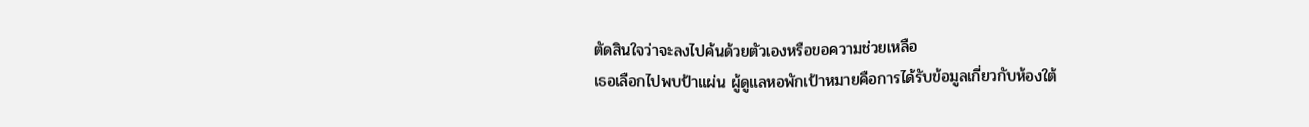ตัดสินใจว่าจะลงไปค้นด้วยตัวเองหรือขอความช่วยเหลือ
เธอเลือกไปพบป้าแผ่น ผู้ดูแลหอพักเป้าหมายคือการได้รับข้อมูลเกี่ยวกับห้องใต้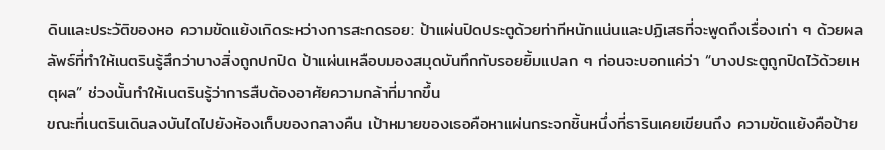ดินและประวัติของหอ ความขัดแย้งเกิดระหว่างการสะกดรอย: ป้าแผ่นปิดประตูด้วยท่าทีหนักแน่นและปฏิเสธที่จะพูดถึงเรื่องเก่า ๆ ด้วยผลลัพธ์ที่ทำให้เนตรินรู้สึกว่าบางสิ่งถูกปกปิด ป้าแผ่นเหลือบมองสมุดบันทึกกับรอยยิ้มแปลก ๆ ก่อนจะบอกแค่ว่า “บางประตูถูกปิดไว้ด้วยเหตุผล” ช่วงนั้นทำให้เนตรินรู้ว่าการสืบต้องอาศัยความกล้าที่มากขึ้น
ขณะที่เนตรินเดินลงบันไดไปยังห้องเก็บของกลางคืน เป้าหมายของเธอคือหาแผ่นกระจกชิ้นหนึ่งที่ธารินเคยเขียนถึง ความขัดแย้งคือป้าย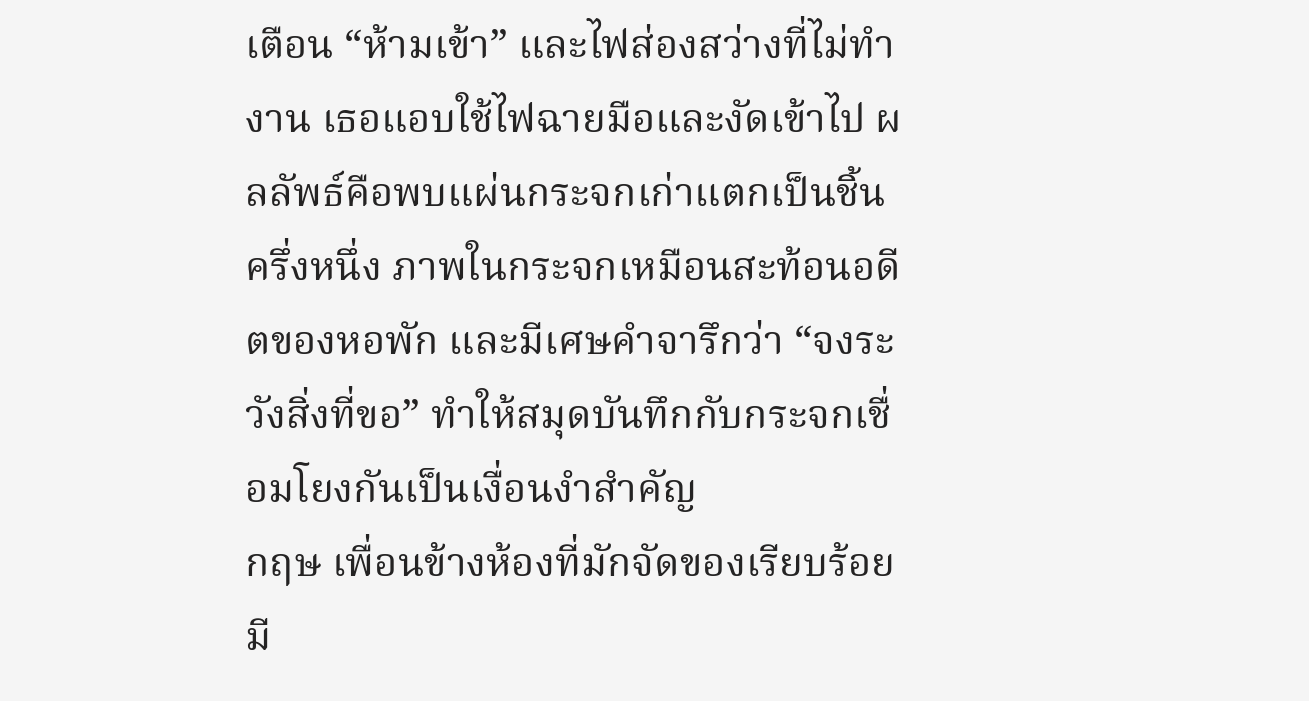เตือน “ห้ามเข้า” และไฟส่องสว่างที่ไม่ทำงาน เธอแอบใช้ไฟฉายมือและงัดเข้าไป ผลลัพธ์คือพบแผ่นกระจกเก่าแตกเป็นชิ้นครึ่งหนึ่ง ภาพในกระจกเหมือนสะท้อนอดีตของหอพัก และมีเศษคำจารึกว่า “จงระวังสิ่งที่ขอ” ทำให้สมุดบันทึกกับกระจกเชื่อมโยงกันเป็นเงื่อนงำสำคัญ
กฤษ เพื่อนข้างห้องที่มักจัดของเรียบร้อย มี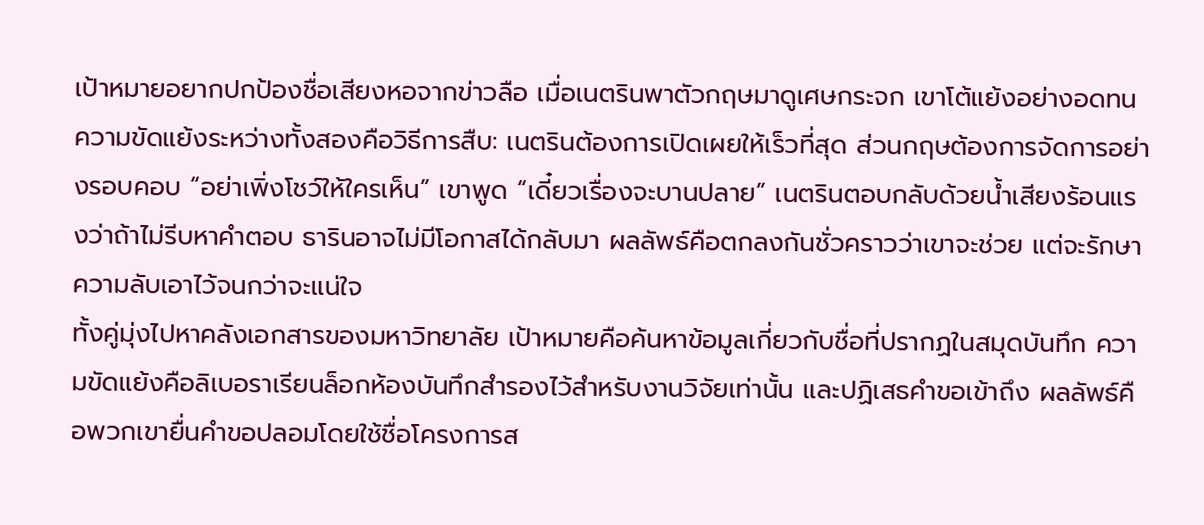เป้าหมายอยากปกป้องชื่อเสียงหอจากข่าวลือ เมื่อเนตรินพาตัวกฤษมาดูเศษกระจก เขาโต้แย้งอย่างอดทน ความขัดแย้งระหว่างทั้งสองคือวิธีการสืบ: เนตรินต้องการเปิดเผยให้เร็วที่สุด ส่วนกฤษต้องการจัดการอย่างรอบคอบ “อย่าเพิ่งโชว์ให้ใครเห็น” เขาพูด “เดี๋ยวเรื่องจะบานปลาย” เนตรินตอบกลับด้วยน้ำเสียงร้อนแรงว่าถ้าไม่รีบหาคำตอบ ธารินอาจไม่มีโอกาสได้กลับมา ผลลัพธ์คือตกลงกันชั่วคราวว่าเขาจะช่วย แต่จะรักษาความลับเอาไว้จนกว่าจะแน่ใจ
ทั้งคู่มุ่งไปหาคลังเอกสารของมหาวิทยาลัย เป้าหมายคือค้นหาข้อมูลเกี่ยวกับชื่อที่ปรากฏในสมุดบันทึก ความขัดแย้งคือลิเบอราเรียนล็อกห้องบันทึกสำรองไว้สำหรับงานวิจัยเท่านั้น และปฏิเสธคำขอเข้าถึง ผลลัพธ์คือพวกเขายื่นคำขอปลอมโดยใช้ชื่อโครงการส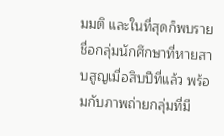มมติ และในที่สุดก็พบรายชื่อกลุ่มนักศึกษาที่หายสาบสูญเมื่อสิบปีที่แล้ว พร้อมกับภาพถ่ายกลุ่มที่มี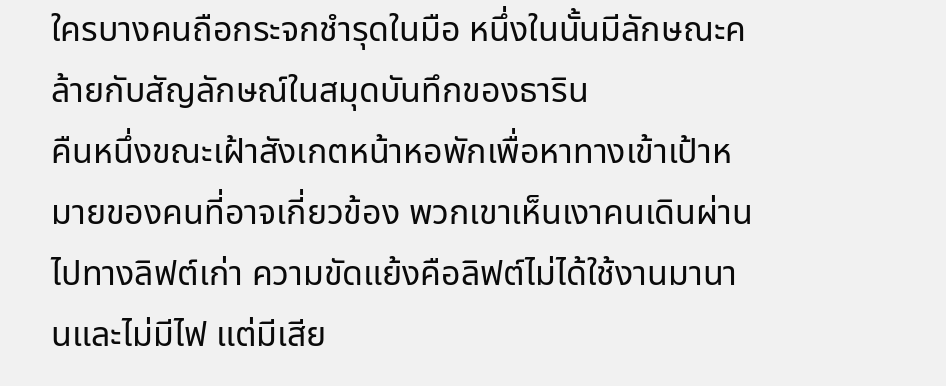ใครบางคนถือกระจกชำรุดในมือ หนึ่งในนั้นมีลักษณะคล้ายกับสัญลักษณ์ในสมุดบันทึกของธาริน
คืนหนึ่งขณะเฝ้าสังเกตหน้าหอพักเพื่อหาทางเข้าเป้าหมายของคนที่อาจเกี่ยวข้อง พวกเขาเห็นเงาคนเดินผ่านไปทางลิฟต์เก่า ความขัดแย้งคือลิฟต์ไม่ได้ใช้งานมานานและไม่มีไฟ แต่มีเสีย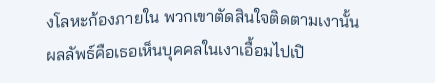งโลหะก้องภายใน พวกเขาตัดสินใจติดตามเงานั้น ผลลัพธ์คือเธอเห็นบุคคลในเงาเอื้อมไปเปิ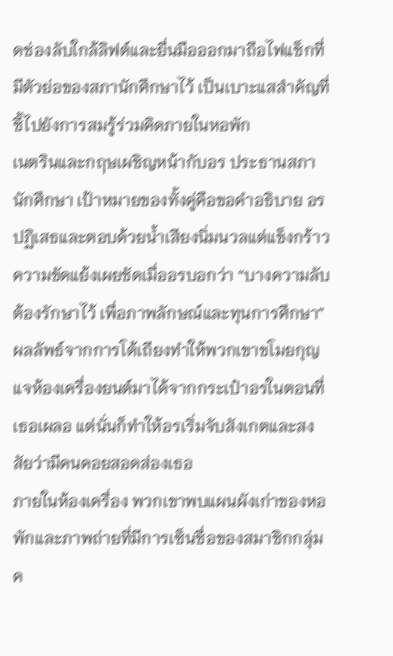ดช่องลับใกล้ลิฟต์และยื่นมือออกมาถือไฟแช็กที่มีตัวย่อของสภานักศึกษาไว้ เป็นเบาะแสสำคัญที่ชี้ไปยังการสมรู้ร่วมคิดภายในหอพัก
เนตรินและกฤษเผชิญหน้ากับอร ประธานสภานักศึกษา เป้าหมายของทั้งคู่คือขอคำอธิบาย อรปฏิเสธและตอบด้วยน้ำเสียงนิ่มนวลแต่แข็งกร้าว ความขัดแย้งเผยชัดเมื่ออรบอกว่า “บางความลับต้องรักษาไว้ เพื่อภาพลักษณ์และทุนการศึกษา” ผลลัพธ์จากการโต้เถียงทำให้พวกเขาขโมยกุญแจห้องเครื่องยนต์มาได้จากกระเป๋าอรในตอนที่เธอเผลอ แต่นั่นก็ทำให้อรเริ่มจับสังเกตและสงสัยว่ามีคนคอยสอดส่องเธอ
ภายในห้องเครื่อง พวกเขาพบแผนผังเก่าของหอพักและภาพถ่ายที่มีการเซ็นชื่อของสมาชิกกลุ่ม ค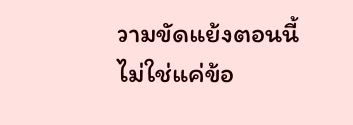วามขัดแย้งตอนนี้ไม่ใช่แค่ข้อ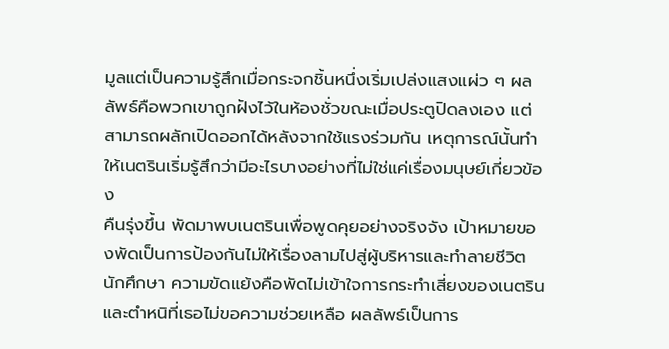มูลแต่เป็นความรู้สึกเมื่อกระจกชิ้นหนึ่งเริ่มเปล่งแสงแผ่ว ๆ ผลลัพธ์คือพวกเขาถูกฝังไว้ในห้องชั่วขณะเมื่อประตูปิดลงเอง แต่สามารถผลักเปิดออกได้หลังจากใช้แรงร่วมกัน เหตุการณ์นั้นทำให้เนตรินเริ่มรู้สึกว่ามีอะไรบางอย่างที่ไม่ใช่แค่เรื่องมนุษย์เกี่ยวข้อง
คืนรุ่งขึ้น พัดมาพบเนตรินเพื่อพูดคุยอย่างจริงจัง เป้าหมายของพัดเป็นการป้องกันไม่ให้เรื่องลามไปสู่ผู้บริหารและทำลายชีวิตนักศึกษา ความขัดแย้งคือพัดไม่เข้าใจการกระทำเสี่ยงของเนตรินและตำหนิที่เธอไม่ขอความช่วยเหลือ ผลลัพธ์เป็นการ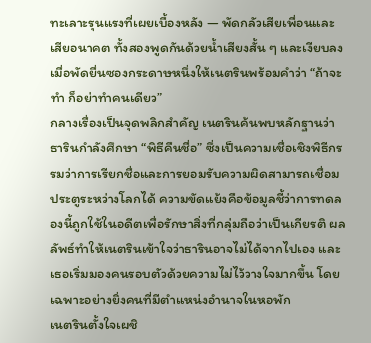ทะเลาะรุนแรงที่เผยเบื้องหลัง — พัดกลัวเสียเพื่อนและเสียอนาคต ทั้งสองพูดกันด้วยน้ำเสียงสั้น ๆ และเงียบลงเมื่อพัดยื่นซองกระดาษหนึ่งให้เนตรินพร้อมคำว่า “ถ้าจะทำ ก็อย่าทำคนเดียว”
กลางเรื่องเป็นจุดพลิกสำคัญ เนตรินค้นพบหลักฐานว่าธารินกำลังศึกษา “พิธีคืนชื่อ” ซึ่งเป็นความเชื่อเชิงพิธีกรรมว่าการเรียกชื่อและการยอมรับความผิดสามารถเชื่อมประตูระหว่างโลกได้ ความขัดแย้งคือข้อมูลชี้ว่าการทดลองนี้ถูกใช้ในอดีตเพื่อรักษาสิ่งที่กลุ่มถือว่าเป็นเกียรติ ผลลัพธ์ทำให้เนตรินเข้าใจว่าธารินอาจไม่ได้จากไปเอง และเธอเริ่มมองคนรอบตัวด้วยความไม่ไว้วางใจมากขึ้น โดยเฉพาะอย่างยิ่งคนที่มีตำแหน่งอำนาจในหอพัก
เนตรินตั้งใจเผชิ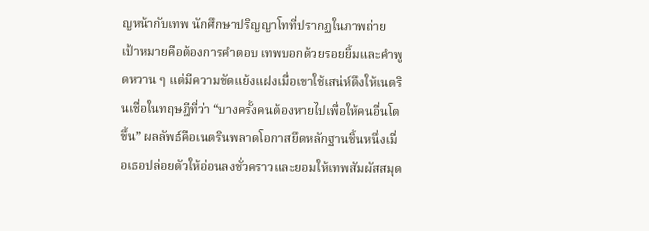ญหน้ากับเทพ นักศึกษาปริญญาโทที่ปรากฏในภาพถ่าย เป้าหมายคือต้องการคำตอบ เทพบอกด้วยรอยยิ้มและคำพูดหวาน ๆ แต่มีความขัดแย้งแฝงเมื่อเขาใช้เสน่ห์ดึงให้เนตรินเชื่อในทฤษฎีที่ว่า “บางครั้งคนต้องหายไปเพื่อให้คนอื่นโตขึ้น” ผลลัพธ์คือเนตรินพลาดโอกาสยึดหลักฐานชิ้นหนึ่งเมื่อเธอปล่อยตัวให้อ่อนลงชั่วคราวและยอมให้เทพสัมผัสสมุด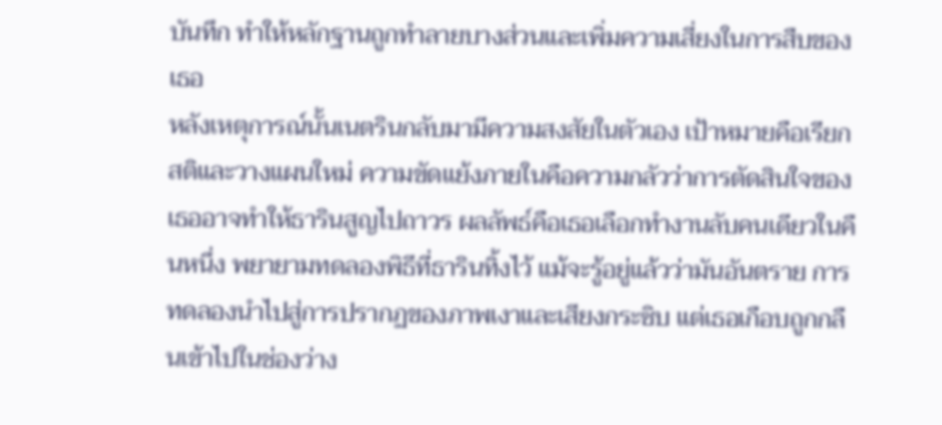บันทึก ทำให้หลักฐานถูกทำลายบางส่วนและเพิ่มความเสี่ยงในการสืบของเธอ
หลังเหตุการณ์นั้นเนตรินกลับมามีความสงสัยในตัวเอง เป้าหมายคือเรียกสติและวางแผนใหม่ ความขัดแย้งภายในคือความกลัวว่าการตัดสินใจของเธออาจทำให้ธารินสูญไปถาวร ผลลัพธ์คือเธอเลือกทำงานลับคนเดียวในคืนหนึ่ง พยายามทดลองพิธีที่ธารินทิ้งไว้ แม้จะรู้อยู่แล้วว่ามันอันตราย การทดลองนำไปสู่การปรากฏของภาพเงาและเสียงกระซิบ แต่เธอเกือบถูกกลืนเข้าไปในช่องว่าง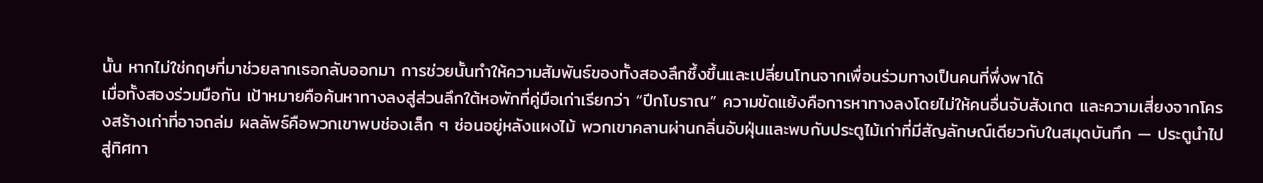นั้น หากไม่ใช่กฤษที่มาช่วยลากเธอกลับออกมา การช่วยนั้นทำให้ความสัมพันธ์ของทั้งสองลึกซึ้งขึ้นและเปลี่ยนโทนจากเพื่อนร่วมทางเป็นคนที่พึ่งพาได้
เมื่อทั้งสองร่วมมือกัน เป้าหมายคือค้นหาทางลงสู่ส่วนลึกใต้หอพักที่คู่มือเก่าเรียกว่า “ปีกโบราณ” ความขัดแย้งคือการหาทางลงโดยไม่ให้คนอื่นจับสังเกต และความเสี่ยงจากโครงสร้างเก่าที่อาจถล่ม ผลลัพธ์คือพวกเขาพบช่องเล็ก ๆ ซ่อนอยู่หลังแผงไม้ พวกเขาคลานผ่านกลิ่นอับฝุ่นและพบกับประตูไม้เก่าที่มีสัญลักษณ์เดียวกับในสมุดบันทึก — ประตูนำไปสู่ทิศทา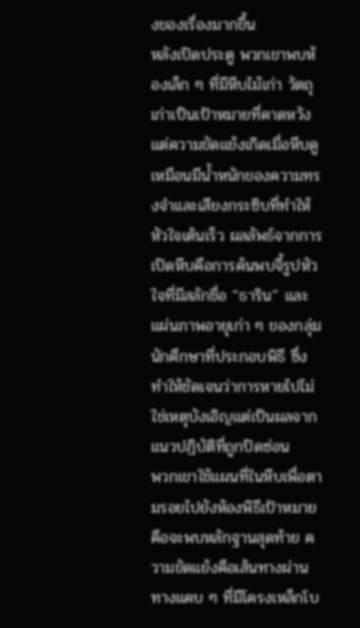งของเรื่องมากขึ้น
หลังเปิดประตู พวกเขาพบห้องเล็ก ๆ ที่มีหีบไม้เก่า วัตถุเก่าเป็นเป้าหมายที่คาดหวัง แต่ความขัดแย้งเกิดเมื่อหีบดูเหมือนมีน้ำหนักของความทรงจำและเสียงกระซิบที่ทำให้หัวใจเต้นเร็ว ผลลัพธ์จากการเปิดหีบคือการค้นพบจี้รูปหัวใจที่มีสลักชื่อ “ธาริน” และแผ่นภาพอายุเก่า ๆ ของกลุ่มนักศึกษาที่ประกอบพิธี ซึ่งทำให้ชัดเจนว่าการหายไปไม่ใช่เหตุบังเอิญแต่เป็นผลจากแนวปฏิบัติที่ถูกปิดซ่อน
พวกเขาใช้แผนที่ในหีบเพื่อตามรอยไปยังห้องพิธีเป้าหมายคือจะพบหลักฐานสุดท้าย ความขัดแย้งคือเส้นทางผ่านทางแคบ ๆ ที่มีโครงเหล็กโบ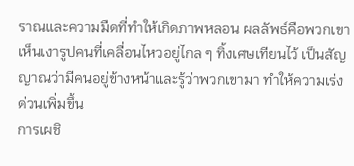ราณและความมืดที่ทำให้เกิดภาพหลอน ผลลัพธ์คือพวกเขาเห็นเงารูปคนที่เคลื่อนไหวอยู่ไกล ๆ ทิ้งเศษเทียนไว้ เป็นสัญญาณว่ามีคนอยู่ข้างหน้าและรู้ว่าพวกเขามา ทำให้ความเร่งด่วนเพิ่มขึ้น
การเผชิ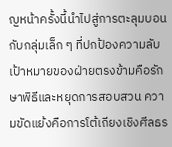ญหน้าครั้งนี้นำไปสู่การตะลุมบอนกับกลุ่มเล็ก ๆ ที่ปกป้องความลับ เป้าหมายของฝ่ายตรงข้ามคือรักษาพิธีและหยุดการสอบสวน ความขัดแย้งคือการโต้เถียงเชิงศีลธร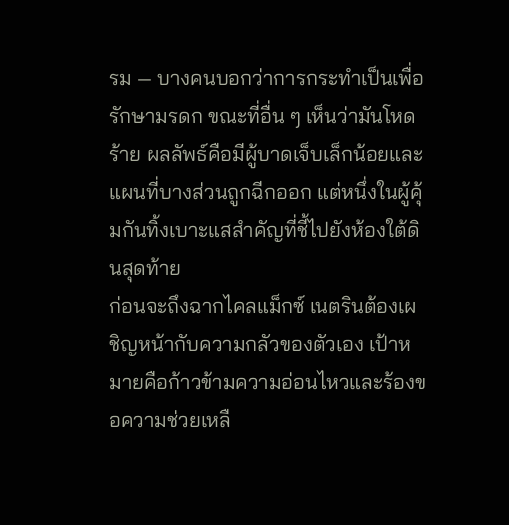รม — บางคนบอกว่าการกระทำเป็นเพื่อรักษามรดก ขณะที่อื่น ๆ เห็นว่ามันโหดร้าย ผลลัพธ์คือมีผู้บาดเจ็บเล็กน้อยและแผนที่บางส่วนถูกฉีกออก แต่หนึ่งในผู้คุ้มกันทิ้งเบาะแสสำคัญที่ชี้ไปยังห้องใต้ดินสุดท้าย
ก่อนจะถึงฉากไคลแม็กซ์ เนตรินต้องเผชิญหน้ากับความกลัวของตัวเอง เป้าหมายคือก้าวข้ามความอ่อนไหวและร้องขอความช่วยเหลื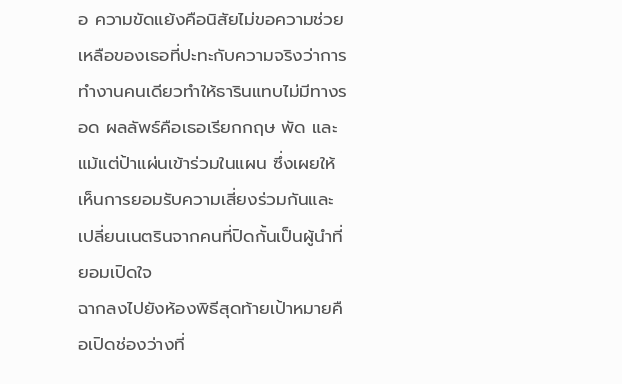อ ความขัดแย้งคือนิสัยไม่ขอความช่วยเหลือของเธอที่ปะทะกับความจริงว่าการทำงานคนเดียวทำให้ธารินแทบไม่มีทางรอด ผลลัพธ์คือเธอเรียกกฤษ พัด และแม้แต่ป้าแผ่นเข้าร่วมในแผน ซึ่งเผยให้เห็นการยอมรับความเสี่ยงร่วมกันและเปลี่ยนเนตรินจากคนที่ปิดกั้นเป็นผู้นำที่ยอมเปิดใจ
ฉากลงไปยังห้องพิธีสุดท้ายเป้าหมายคือเปิดช่องว่างที่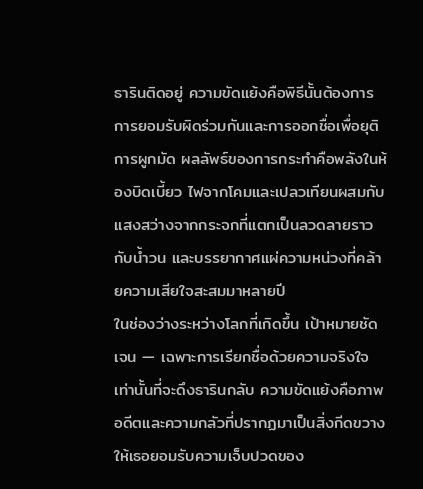ธารินติดอยู่ ความขัดแย้งคือพิธีนั้นต้องการการยอมรับผิดร่วมกันและการออกชื่อเพื่อยุติการผูกมัด ผลลัพธ์ของการกระทำคือพลังในห้องบิดเบี้ยว ไฟจากโคมและเปลวเทียนผสมกับแสงสว่างจากกระจกที่แตกเป็นลวดลายราวกับน้ำวน และบรรยากาศแผ่ความหน่วงที่คล้ายความเสียใจสะสมมาหลายปี
ในช่องว่างระหว่างโลกที่เกิดขึ้น เป้าหมายชัดเจน — เฉพาะการเรียกชื่อด้วยความจริงใจเท่านั้นที่จะดึงธารินกลับ ความขัดแย้งคือภาพอดีตและความกลัวที่ปรากฏมาเป็นสิ่งกีดขวางให้เธอยอมรับความเจ็บปวดของ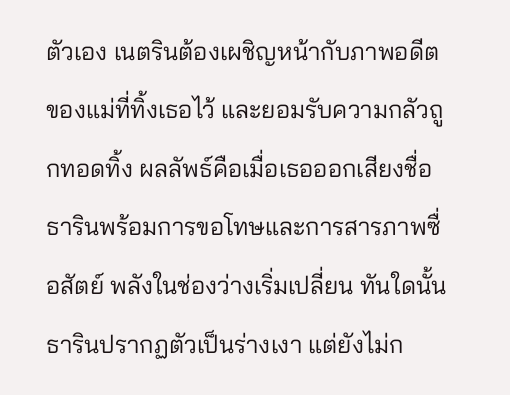ตัวเอง เนตรินต้องเผชิญหน้ากับภาพอดีตของแม่ที่ทิ้งเธอไว้ และยอมรับความกลัวถูกทอดทิ้ง ผลลัพธ์คือเมื่อเธอออกเสียงชื่อธารินพร้อมการขอโทษและการสารภาพซื่อสัตย์ พลังในช่องว่างเริ่มเปลี่ยน ทันใดนั้นธารินปรากฏตัวเป็นร่างเงา แต่ยังไม่ก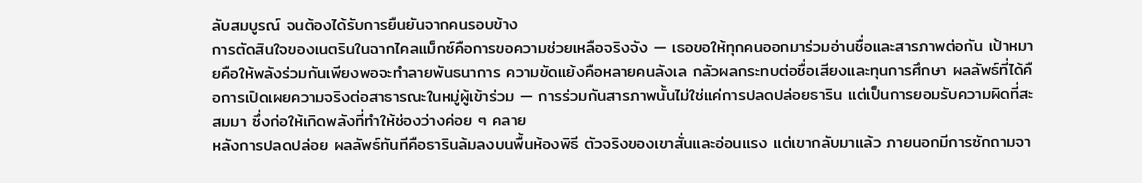ลับสมบูรณ์ จนต้องได้รับการยืนยันจากคนรอบข้าง
การตัดสินใจของเนตรินในฉากไคลแม็กซ์คือการขอความช่วยเหลือจริงจัง — เธอขอให้ทุกคนออกมาร่วมอ่านชื่อและสารภาพต่อกัน เป้าหมายคือให้พลังร่วมกันเพียงพอจะทำลายพันธนาการ ความขัดแย้งคือหลายคนลังเล กลัวผลกระทบต่อชื่อเสียงและทุนการศึกษา ผลลัพธ์ที่ได้คือการเปิดเผยความจริงต่อสาธารณะในหมู่ผู้เข้าร่วม — การร่วมกันสารภาพนั้นไม่ใช่แค่การปลดปล่อยธาริน แต่เป็นการยอมรับความผิดที่สะสมมา ซึ่งก่อให้เกิดพลังที่ทำให้ช่องว่างค่อย ๆ คลาย
หลังการปลดปล่อย ผลลัพธ์ทันทีคือธารินล้มลงบนพื้นห้องพิธี ตัวจริงของเขาสั่นและอ่อนแรง แต่เขากลับมาแล้ว ภายนอกมีการซักถามจา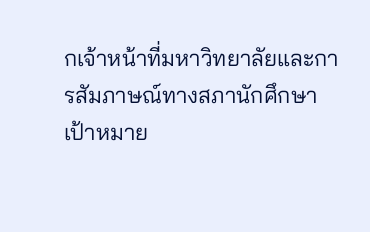กเจ้าหน้าที่มหาวิทยาลัยและการสัมภาษณ์ทางสภานักศึกษา เป้าหมาย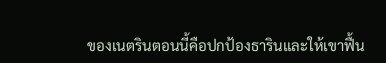ของเนตรินตอนนี้คือปกป้องธารินและให้เขาฟื้น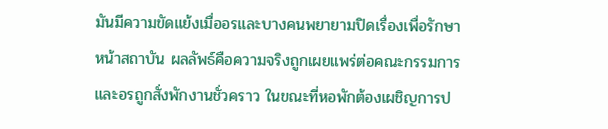มันมีความขัดแย้งเมื่ออรและบางคนพยายามปิดเรื่องเพื่อรักษาหน้าสถาบัน ผลลัพธ์คือความจริงถูกเผยแพร่ต่อคณะกรรมการ และอรถูกสั่งพักงานชั่วคราว ในขณะที่หอพักต้องเผชิญการป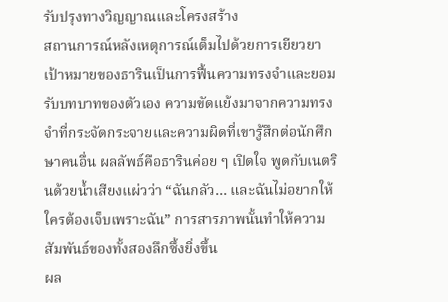รับปรุงทางวิญญาณและโครงสร้าง
สถานการณ์หลังเหตุการณ์เต็มไปด้วยการเยียวยา เป้าหมายของธารินเป็นการฟื้นความทรงจำและยอมรับบทบาทของตัวเอง ความขัดแย้งมาจากความทรงจำที่กระจัดกระจายและความผิดที่เขารู้สึกต่อนักศึกษาคนอื่น ผลลัพธ์คือธารินค่อย ๆ เปิดใจ พูดกับเนตรินด้วยน้ำเสียงแผ่วว่า “ฉันกลัว… และฉันไม่อยากให้ใครต้องเจ็บเพราะฉัน” การสารภาพนั้นทำให้ความสัมพันธ์ของทั้งสองลึกซึ้งยิ่งขึ้น
ผล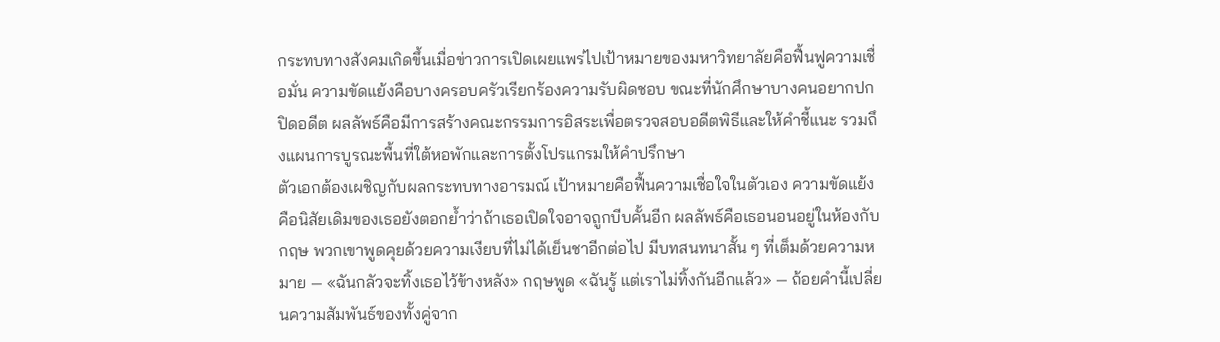กระทบทางสังคมเกิดขึ้นเมื่อข่าวการเปิดเผยแพร่ไปเป้าหมายของมหาวิทยาลัยคือฟื้นฟูความเชื่อมั่น ความขัดแย้งคือบางครอบครัวเรียกร้องความรับผิดชอบ ขณะที่นักศึกษาบางคนอยากปกปิดอดีต ผลลัพธ์คือมีการสร้างคณะกรรมการอิสระเพื่อตรวจสอบอดีตพิธีและให้คำชี้แนะ รวมถึงแผนการบูรณะพื้นที่ใต้หอพักและการตั้งโปรแกรมให้คำปรึกษา
ตัวเอกต้องเผชิญกับผลกระทบทางอารมณ์ เป้าหมายคือฟื้นความเชื่อใจในตัวเอง ความขัดแย้งคือนิสัยเดิมของเธอยังตอกย้ำว่าถ้าเธอเปิดใจอาจถูกบีบคั้นอีก ผลลัพธ์คือเธอนอนอยู่ในห้องกับกฤษ พวกเขาพูดคุยด้วยความเงียบที่ไม่ได้เย็นชาอีกต่อไป มีบทสนทนาสั้น ๆ ที่เต็มด้วยความหมาย — «ฉันกลัวจะทิ้งเธอไว้ข้างหลัง» กฤษพูด «ฉันรู้ แต่เราไม่ทิ้งกันอีกแล้ว» — ถ้อยคำนี้เปลี่ยนความสัมพันธ์ของทั้งคู่จาก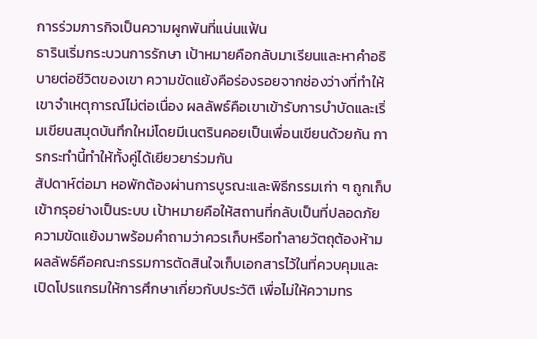การร่วมภารกิจเป็นความผูกพันที่แน่นแฟ้น
ธารินเริ่มกระบวนการรักษา เป้าหมายคือกลับมาเรียนและหาคำอธิบายต่อชีวิตของเขา ความขัดแย้งคือร่องรอยจากช่องว่างที่ทำให้เขาจำเหตุการณ์ไม่ต่อเนื่อง ผลลัพธ์คือเขาเข้ารับการบำบัดและเริ่มเขียนสมุดบันทึกใหม่โดยมีเนตรินคอยเป็นเพื่อนเขียนด้วยกัน การกระทำนี้ทำให้ทั้งคู่ได้เยียวยาร่วมกัน
สัปดาห์ต่อมา หอพักต้องผ่านการบูรณะและพิธีกรรมเก่า ๆ ถูกเก็บเข้ากรุอย่างเป็นระบบ เป้าหมายคือให้สถานที่กลับเป็นที่ปลอดภัย ความขัดแย้งมาพร้อมคำถามว่าควรเก็บหรือทำลายวัตถุต้องห้าม ผลลัพธ์คือคณะกรรมการตัดสินใจเก็บเอกสารไว้ในที่ควบคุมและเปิดโปรแกรมให้การศึกษาเกี่ยวกับประวัติ เพื่อไม่ให้ความทร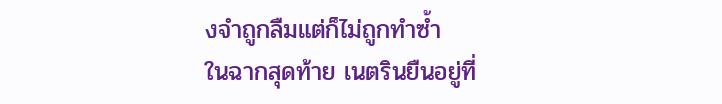งจำถูกลืมแต่ก็ไม่ถูกทำซ้ำ
ในฉากสุดท้าย เนตรินยืนอยู่ที่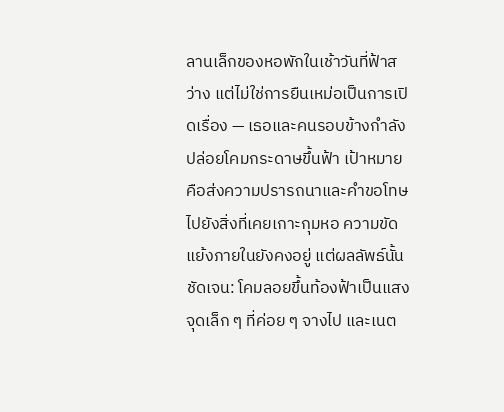ลานเล็กของหอพักในเช้าวันที่ฟ้าสว่าง แต่ไม่ใช่การยืนเหม่อเป็นการเปิดเรื่อง — เธอและคนรอบข้างกำลังปล่อยโคมกระดาษขึ้นฟ้า เป้าหมายคือส่งความปรารถนาและคำขอโทษไปยังสิ่งที่เคยเกาะกุมหอ ความขัดแย้งภายในยังคงอยู่ แต่ผลลัพธ์นั้นชัดเจน: โคมลอยขึ้นท้องฟ้าเป็นแสงจุดเล็ก ๆ ที่ค่อย ๆ จางไป และเนต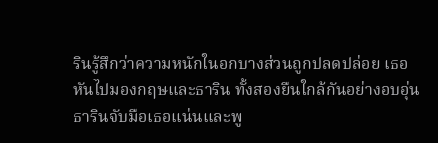รินรู้สึกว่าความหนักในอกบางส่วนถูกปลดปล่อย เธอหันไปมองกฤษและธาริน ทั้งสองยืนใกล้กันอย่างอบอุ่น ธารินจับมือเธอแน่นและพู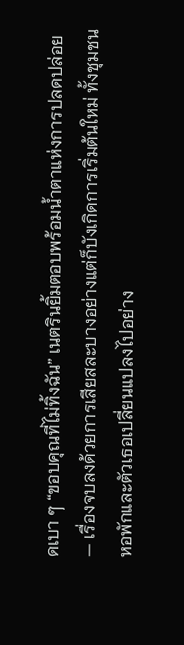ดเบา ๆ “ขอบคุณที่ไม่ทิ้งฉัน” เนตรินยิ้มตอบพร้อมน้ำตาแห่งการปลดปล่อย — เรื่องจบลงด้วยการเสียสละบางอย่างแต่ก็บังเกิดการเริ่มต้นใหม่ ทั้งชุมชนหอพักและตัวเธอเปลี่ยนแปลงไปอย่าง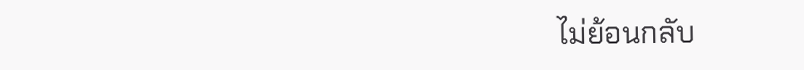ไม่ย้อนกลับ